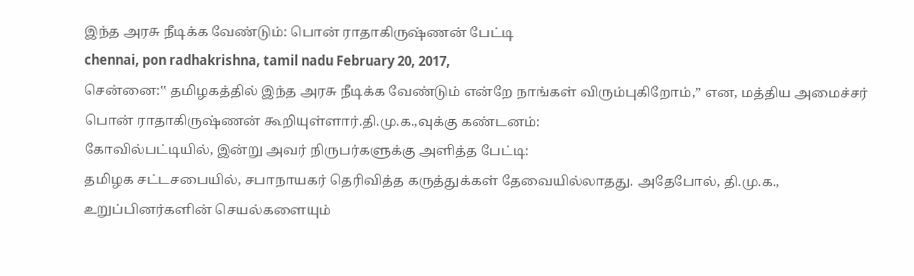இந்த அரசு நீடிக்க வேண்டும்: பொன் ராதாகிருஷ்ணன் பேட்டி
chennai, pon radhakrishna, tamil nadu February 20, 2017,
சென்னை:‛‛ தமிழகத்தில் இந்த அரசு நீடிக்க வேண்டும் என்றே நாங்கள் விரும்புகிறோம்,” என, மத்திய அமைச்சர் பொன் ராதாகிருஷ்ணன் கூறியுள்ளார்.தி.மு.க.,வுக்கு கண்டனம்:
கோவில்பட்டியில், இன்று அவர் நிருபர்களுக்கு அளித்த பேட்டி:
தமிழக சட்டசபையில், சபாநாயகர் தெரிவித்த கருத்துக்கள் தேவையில்லாதது. அதேபோல், தி.மு.க., உறுப்பினர்களின் செயல்களையும்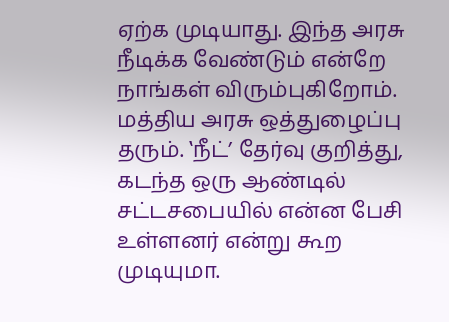ஏற்க முடியாது. இந்த அரசு நீடிக்க வேண்டும் என்றே நாங்கள் விரும்புகிறோம். மத்திய அரசு ஒத்துழைப்பு தரும். ‛நீட்’ தேர்வு குறித்து, கடந்த ஒரு ஆண்டில் சட்டசபையில் என்ன பேசி உள்ளனர் என்று கூற முடியுமா.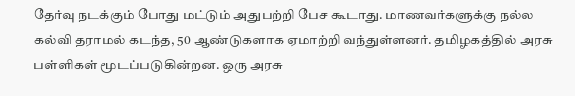தேர்வு நடக்கும் போது மட்டும் அதுபற்றி பேச கூடாது. மாணவர்களுக்கு நல்ல கல்வி தராமல் கடந்த, 50 ஆண்டுகளாக ஏமாற்றி வந்துள்ளனர். தமிழகத்தில் அரசு பள்ளிகள் மூடப்படுகின்றன. ஒரு அரசு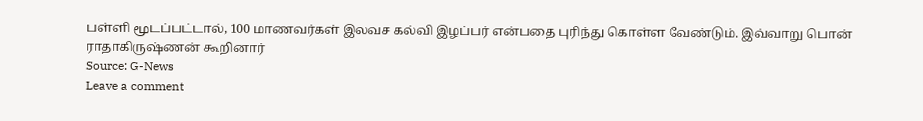பள்ளி மூடப்பட்டால், 100 மாணவர்கள் இலவச கல்வி இழப்பர் என்பதை புரிந்து கொள்ள வேண்டும். இவ்வாறு பொன் ராதாகிருஷ்ணன் கூறினார்
Source: G-News
Leave a comment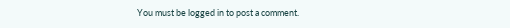You must be logged in to post a comment.